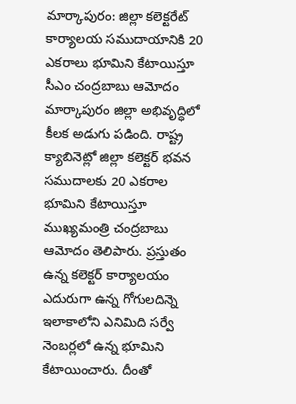మార్కాపురం: జిల్లా కలెక్టరేట్ కార్యాలయ సముదాయానికి 20 ఎకరాలు భూమిని కేటాయిస్తూ సీఎం చంద్రబాబు ఆమోదం
మార్కాపురం జిల్లా అభివృద్ధిలో కీలక అడుగు పడింది. రాష్ట్ర క్యాబినెట్లో జిల్లా కలెక్టర్ భవన సముదాలకు 20 ఎకరాల భూమిని కేటాయిస్తూ ముఖ్యమంత్రి చంద్రబాబు ఆమోదం తెలిపారు. ప్రస్తుతం ఉన్న కలెక్టర్ కార్యాలయం ఎదురుగా ఉన్న గోగులదిన్నె ఇలాకాలోని ఎనిమిది సర్వే నెంబర్లలో ఉన్న భూమిని కేటాయించారు. దీంతో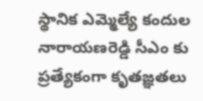స్థానిక ఎమ్మెల్యే కందుల నారాయణరెడ్డి సీఎం కు ప్రత్యేకంగా కృతజ్ఞతలు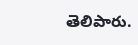తెలిపారు.